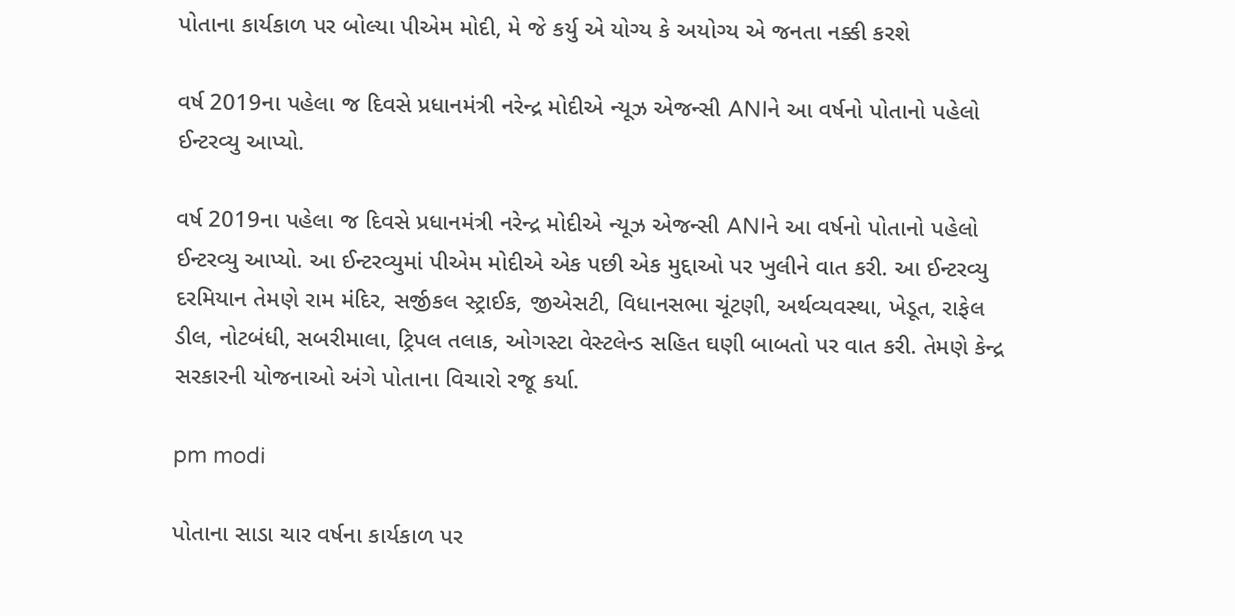પોતાના કાર્યકાળ પર બોલ્યા પીએમ મોદી, મે જે કર્યુ એ યોગ્ય કે અયોગ્ય એ જનતા નક્કી કરશે

વર્ષ 2019ના પહેલા જ દિવસે પ્રધાનમંત્રી નરેન્દ્ર મોદીએ ન્યૂઝ એજન્સી ANIને આ વર્ષનો પોતાનો પહેલો ઈન્ટરવ્યુ આપ્યો.

વર્ષ 2019ના પહેલા જ દિવસે પ્રધાનમંત્રી નરેન્દ્ર મોદીએ ન્યૂઝ એજન્સી ANIને આ વર્ષનો પોતાનો પહેલો ઈન્ટરવ્યુ આપ્યો. આ ઈન્ટરવ્યુમાં પીએમ મોદીએ એક પછી એક મુદ્દાઓ પર ખુલીને વાત કરી. આ ઈન્ટરવ્યુ દરમિયાન તેમણે રામ મંદિર, સર્જીકલ સ્ટ્રાઈક, જીએસટી, વિધાનસભા ચૂંટણી, અર્થવ્યવસ્થા, ખેડૂત, રાફેલ ડીલ, નોટબંધી, સબરીમાલા, ટ્રિપલ તલાક, ઓગસ્ટા વેસ્ટલેન્ડ સહિત ઘણી બાબતો પર વાત કરી. તેમણે કેન્દ્ર સરકારની યોજનાઓ અંગે પોતાના વિચારો રજૂ કર્યા.

pm modi

પોતાના સાડા ચાર વર્ષના કાર્યકાળ પર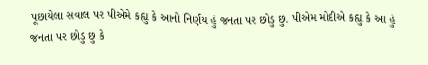પૂછાયેલા સવાલ પર પીએમે કહ્યુ કે આનો નિર્ણય હું જનતા પર છોડુ છુ. પીએમ મોદીએ કહ્યુ કે આ હું જનતા પર છોડુ છુ કે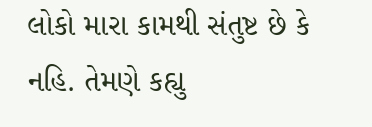લોકો મારા કામથી સંતુષ્ટ છે કે નહિ. તેમણે કહ્યુ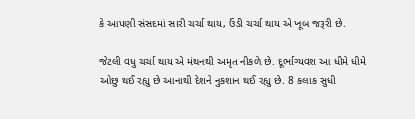કે આપણી સંસદમાં સારી ચર્ચા થાય, ઉંડી ચર્ચા થાય એ ખૂબ જરૂરી છે.

જેટલી વધુ ચર્ચા થાય એ મંથનથી અમૃત નીકળે છે. દૂર્ભાગ્યવશ આ ધીમે ધીમે ઓછુ થઈ રહ્યુ છે આનાથી દેશને નુકશાન થઈ રહ્યુ છે. 8 કલાક સુધી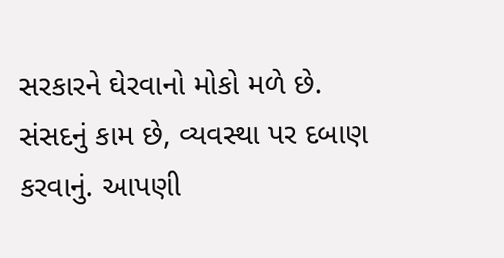સરકારને ઘેરવાનો મોકો મળે છે. સંસદનું કામ છે, વ્યવસ્થા પર દબાણ કરવાનું. આપણી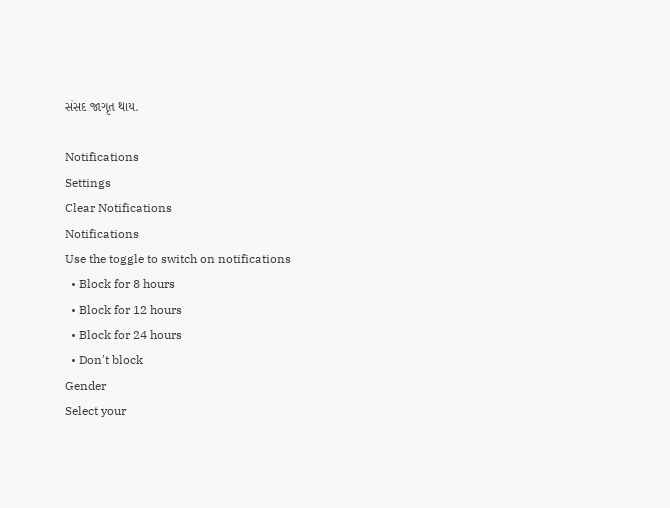સંસદ જાગૃત થાય.

Notifications
Settings
Clear Notifications
Notifications
Use the toggle to switch on notifications
  • Block for 8 hours
  • Block for 12 hours
  • Block for 24 hours
  • Don't block
Gender
Select your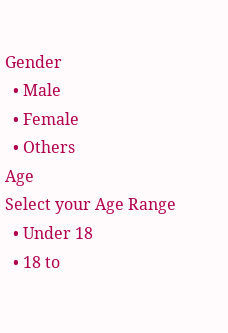Gender
  • Male
  • Female
  • Others
Age
Select your Age Range
  • Under 18
  • 18 to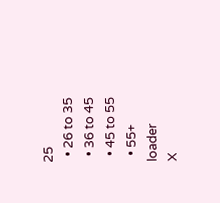25
  • 26 to 35
  • 36 to 45
  • 45 to 55
  • 55+
loader
X